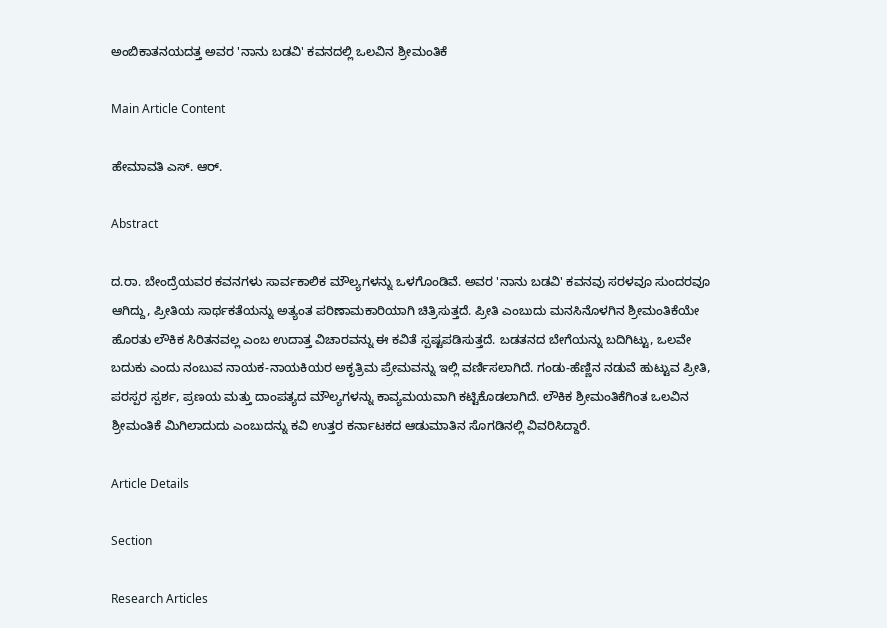ಅಂಬಿಕಾತನಯದತ್ತ ಅವರ 'ನಾನು ಬಡವಿ' ಕವನದಲ್ಲಿ ಒಲವಿನ ಶ್ರೀಮಂತಿಕೆ

Main Article Content

ಹೇಮಾವತಿ ಎಸ್. ಆರ್.

Abstract

ದ.ರಾ. ಬೇಂದ್ರೆಯವರ ಕವನಗಳು ಸಾರ್ವಕಾಲಿಕ ಮೌಲ್ಯಗಳನ್ನು ಒಳಗೊಂಡಿವೆ. ಅವರ 'ನಾನು ಬಡವಿ' ಕವನವು ಸರಳವೂ ಸುಂದರವೂ ಆಗಿದ್ದು, ಪ್ರೀತಿಯ ಸಾರ್ಥಕತೆಯನ್ನು ಅತ್ಯಂತ ಪರಿಣಾಮಕಾರಿಯಾಗಿ ಚಿತ್ರಿಸುತ್ತದೆ. ಪ್ರೀತಿ ಎಂಬುದು ಮನಸಿನೊಳಗಿನ ಶ್ರೀಮಂತಿಕೆಯೇ ಹೊರತು ಲೌಕಿಕ ಸಿರಿತನವಲ್ಲ ಎಂಬ ಉದಾತ್ತ ವಿಚಾರವನ್ನು ಈ ಕವಿತೆ ಸ್ಪಷ್ಟಪಡಿಸುತ್ತದೆ. ಬಡತನದ ಬೇಗೆಯನ್ನು ಬದಿಗಿಟ್ಟು, ಒಲವೇ ಬದುಕು ಎಂದು ನಂಬುವ ನಾಯಕ-ನಾಯಕಿಯರ ಅಕೃತ್ರಿಮ ಪ್ರೇಮವನ್ನು ಇಲ್ಲಿ ವರ್ಣಿಸಲಾಗಿದೆ. ಗಂಡು-ಹೆಣ್ಣಿನ ನಡುವೆ ಹುಟ್ಟುವ ಪ್ರೀತಿ, ಪರಸ್ಪರ ಸ್ಪರ್ಶ, ಪ್ರಣಯ ಮತ್ತು ದಾಂಪತ್ಯದ ಮೌಲ್ಯಗಳನ್ನು ಕಾವ್ಯಮಯವಾಗಿ ಕಟ್ಟಿಕೊಡಲಾಗಿದೆ. ಲೌಕಿಕ ಶ್ರೀಮಂತಿಕೆಗಿಂತ ಒಲವಿನ ಶ್ರೀಮಂತಿಕೆ ಮಿಗಿಲಾದುದು ಎಂಬುದನ್ನು ಕವಿ ಉತ್ತರ ಕರ್ನಾಟಕದ ಆಡುಮಾತಿನ ಸೊಗಡಿನಲ್ಲಿ ವಿವರಿಸಿದ್ದಾರೆ.

Article Details

Section

Research Articles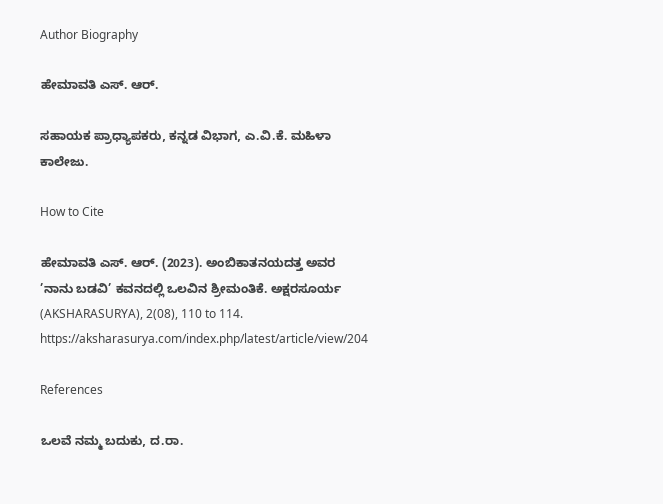Author Biography

ಹೇಮಾವತಿ ಎಸ್. ಆರ್.

ಸಹಾಯಕ ಪ್ರಾಧ್ಯಾಪಕರು, ಕನ್ನಡ ವಿಭಾಗ, ಎ.ವಿ.ಕೆ. ಮಹಿಳಾ ಕಾಲೇಜು.

How to Cite

ಹೇಮಾವತಿ ಎಸ್. ಆರ್. (2023). ಅಂಬಿಕಾತನಯದತ್ತ ಅವರ ’ನಾನು ಬಡವಿ’ ಕವನದಲ್ಲಿ ಒಲವಿನ ಶ್ರೀಮಂತಿಕೆ. ಅಕ್ಷರಸೂರ್ಯ (AKSHARASURYA), 2(08), 110 to 114. https://aksharasurya.com/index.php/latest/article/view/204

References

ಒಲವೆ ನಮ್ಮ ಬದುಕು, ದ.ರಾ.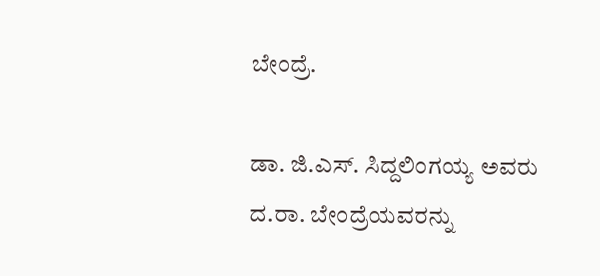ಬೇಂದ್ರೆ.

ಡಾ. ಜಿ.ಎಸ್. ಸಿದ್ದಲಿಂಗಯ್ಯ ಅವರು ದ.ರಾ. ಬೇಂದ್ರೆಯವರನ್ನು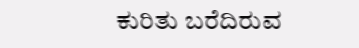ಕುರಿತು ಬರೆದಿರುವ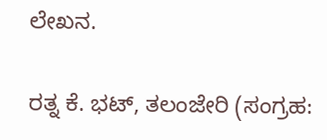ಲೇಖನ.

ರತ್ನ ಕೆ. ಭಟ್, ತಲಂಜೇರಿ (ಸಂಗ್ರಹ: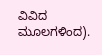ವಿವಿದ ಮೂಲಗಳಿಂದ).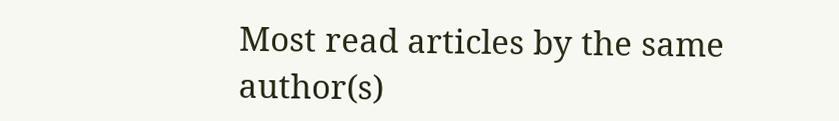Most read articles by the same author(s)